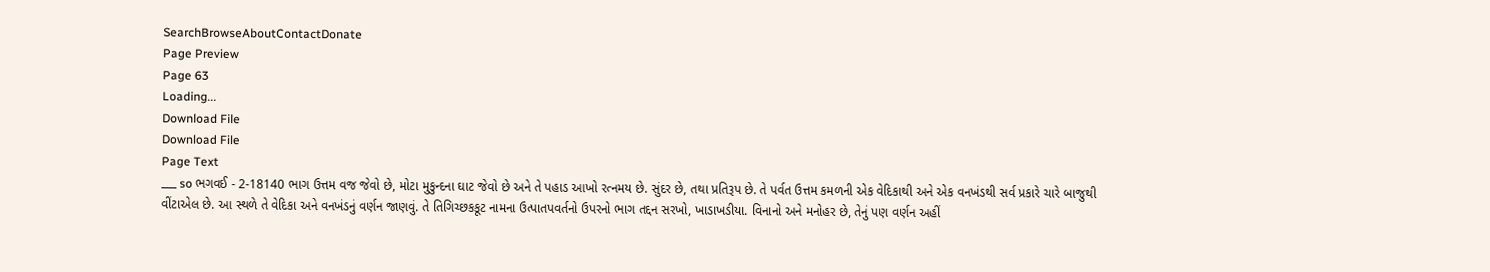SearchBrowseAboutContactDonate
Page Preview
Page 63
Loading...
Download File
Download File
Page Text
___ so ભગવઈ - 2-18140 ભાગ ઉત્તમ વજ જેવો છે, મોટા મુકુન્દના ઘાટ જેવો છે અને તે પહાડ આખો રત્નમય છે. સુંદર છે, તથા પ્રતિરૂપ છે. તે પર્વત ઉત્તમ કમળની એક વેદિકાથી અને એક વનખંડથી સર્વ પ્રકારે ચારે બાજુથી વીંટાએલ છે. આ સ્થળે તે વેદિકા અને વનખંડનું વર્ણન જાણવું. તે તિગિચ્છકકૂટ નામના ઉત્પાતપવર્તનો ઉપરનો ભાગ તદ્દન સરખો, ખાડાખડીયા. વિનાનો અને મનોહર છે, તેનું પણ વર્ણન અહીં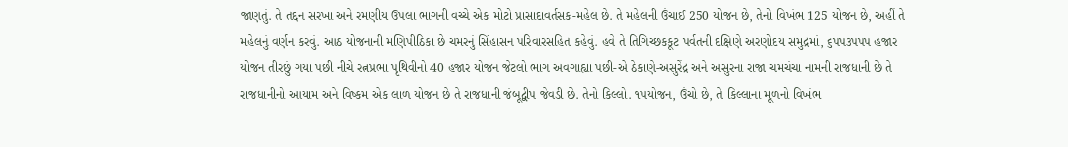જાણતું. તે તદ્દન સરખા અને રમણીય ઉપલા ભાગની વચ્ચે એક મોટો પ્રાસાદાવર્તસક-મહેલ છે. તે મહેલની ઉંચાઈ 250 યોજન છે, તેનો વિખંભ 125 યોજન છે, અહીં તે મહેલનું વર્ણન કરવું. આઠ યોજનાની મણિપીઠિકા છે ચમરનું સિંહાસન પરિવારસહિત કહેવું. હવે તે તિગિચ્છકકૂટ પર્વતની દક્ષિણે અરણોદય સમુદ્રમાં, ૬પપ૩પપપ હજાર યોજન તીરછું ગયા પછી નીચે રત્નપ્રભા પૃથિવીનો 40 હજાર યોજન જેટલો ભાગ અવગાહ્યા પછી-એ ઠેકાણે-અસુરેંદ્ર અને અસુરના રાજા ચમચંચા નામની રાજધાની છે તે રાજધાનીનો આયામ અને વિષ્કમ એક લાળ યોજન છે તે રાજધાની જંબૂદ્વીપ જેવડી છે. તેનો કિલ્લો. ૧૫યોજન, ઉંચો છે, તે કિલ્લાના મૂળનો વિખંભ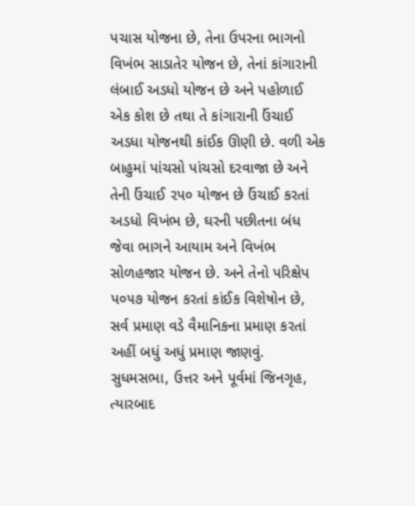પચાસ યોજના છે, તેના ઉપરના ભાગનો વિખંભ સાડાતેર યોજન છે, તેનાં કાંગારાની લંબાઈ અડધો યોજન છે અને પહોળાઈ એક કોશ છે તથા તે કાંગારાની ઉંચાઈ અડધા યોજનથી કાંઈક ઊણી છે. વળી એક બાહુમાં પાંચસો પાંચસો દરવાજા છે અને તેની ઉંચાઈ ૨પ૦ યોજન છે ઉંચાઈ કરતાં અડધો વિખંભ છે, ઘરની પછીતના બંધ જેવા ભાગને આયામ અને વિખંભ સોળહજાર યોજન છે. અને તેનો પરિક્ષેપ પ૦૫૭ યોજન કરતાં કાંઈક વિશેષોન છે, સર્વ પ્રમાણ વડે વૈમાનિકના પ્રમાણ કરતાં અહીં બધું અધું પ્રમાણ જાણવું. સુધમસભા, ઉત્તર અને પૂર્વમાં જિનગૃહ, ત્યારબાદ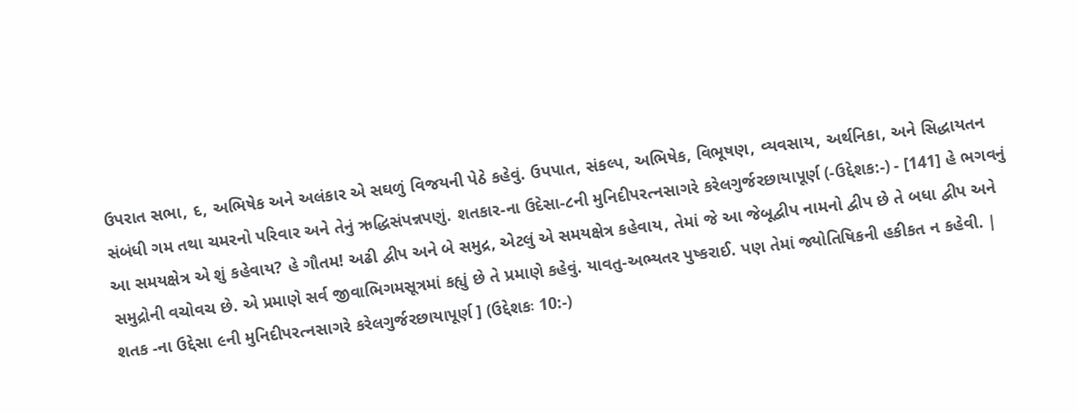ઉપરાત સભા, દ, અભિષેક અને અલંકાર એ સઘળું વિજયની પેઠે કહેવું. ઉપપાત, સંકલ્પ, અભિષેક, વિભૂષણ, વ્યવસાય, અર્થનિકા, અને સિદ્ધાયતન સંબંધી ગમ તથા ચમરનો પરિવાર અને તેનું ઋદ્ધિસંપન્નપણું. શતકાર-ના ઉદેસા-૮ની મુનિદીપરત્નસાગરે કરેલગુર્જરછાયાપૂર્ણ (-ઉદ્દેશક:-) - [141] હે ભગવનું આ સમયક્ષેત્ર એ શું કહેવાય? હે ગૌતમ! અઢી દ્વીપ અને બે સમુદ્ર, એટલું એ સમયક્ષેત્ર કહેવાય, તેમાં જે આ જેબૂદ્વીપ નામનો દ્વીપ છે તે બધા દ્વીપ અને સમુદ્રોની વચોવચ છે. એ પ્રમાણે સર્વ જીવાભિગમસૂત્રમાં કહ્યું છે તે પ્રમાણે કહેવું. યાવતુ-અભ્યતર પુષ્કરાઈ. પણ તેમાં જ્યોતિષિકની હકીકત ન કહેવી. | શતક -ના ઉદ્દેસા ૯ની મુનિદીપરત્નસાગરે કરેલગુર્જરછાયાપૂર્ણ ] (ઉદ્દેશકઃ 10:-)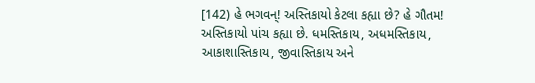[142) હે ભગવન્! અસ્તિકાયો કેટલા કહ્યા છે? હે ગૌતમ! અસ્તિકાયો પાંચ કહ્યા છે. ધમસ્તિકાય, અધમસ્તિકાય, આકાશાસ્તિકાય, જીવાસ્તિકાય અને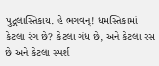પુદ્ગલાસ્તિકાય. હે ભગવન્! ધમસ્તિકામાં કેટલા રંગ છે? કેટલા ગંધ છે, અને કેટલા રસ છે અને કેટલા સ્પર્શ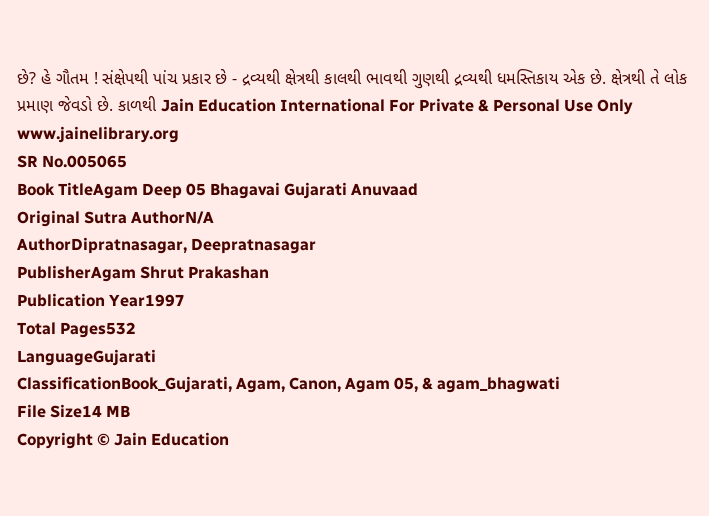છે? હે ગૌતમ ! સંક્ષેપથી પાંચ પ્રકાર છે - દ્રવ્યથી ક્ષેત્રથી કાલથી ભાવથી ગુણથી દ્રવ્યથી ધમસ્તિકાય એક છે. ક્ષેત્રથી તે લોક પ્રમાણ જેવડો છે. કાળથી Jain Education International For Private & Personal Use Only www.jainelibrary.org
SR No.005065
Book TitleAgam Deep 05 Bhagavai Gujarati Anuvaad
Original Sutra AuthorN/A
AuthorDipratnasagar, Deepratnasagar
PublisherAgam Shrut Prakashan
Publication Year1997
Total Pages532
LanguageGujarati
ClassificationBook_Gujarati, Agam, Canon, Agam 05, & agam_bhagwati
File Size14 MB
Copyright © Jain Education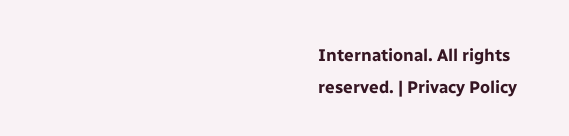International. All rights reserved. | Privacy Policy